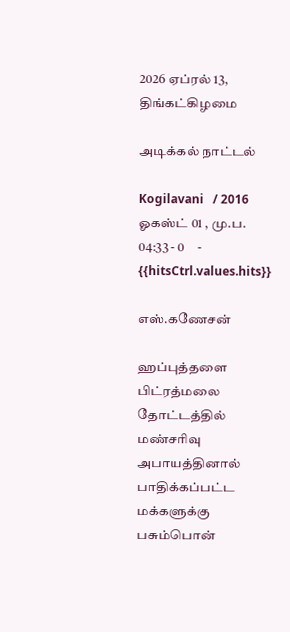2026 ஏப்ரல் 13, திங்கட்கிழமை

அடிக்கல் நாட்டல்

Kogilavani   / 2016 ஓகஸ்ட் 01 , மு.ப. 04:33 - 0     - {{hitsCtrl.values.hits}}

எஸ்.கணேசன்

ஹப்புத்தளை பிட்ரத்மலை தோட்டத்தில் மண்சரிவு அபாயத்தினால் பாதிக்கப்பட்ட மக்களுக்கு பசும்பொன்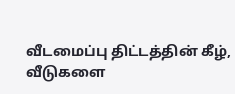வீடமைப்பு திட்டத்தின் கீழ், வீடுகளை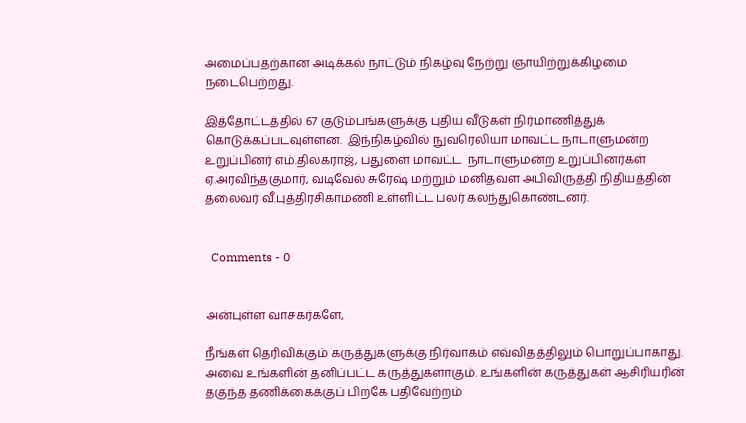அமைப்பதற்கான அடிக்கல் நாட்டும் நிகழ்வு நேற்று ஞாயிற்றுக்கிழமை நடைபெற்றது.

இத்தோட்டத்தில் 67 குடும்பங்களுக்கு புதிய வீடுகள் நிர்மாணித்துக் கொடுக்கப்படவுள்ளன.  இந்நிகழ்வில் நுவரெலியா மாவட்ட நாடாளுமன்ற உறுப்பினர் எம்.திலகராஜ், பதுளை மாவட்ட  நாடாளுமன்ற உறுப்பினர்கள் ஏ.அரவிந்தகுமார், வடிவேல் சுரேஷ் மற்றும் மனிதவள அபிவிருத்தி நிதியத்தின் தலைவர் வீ.புத்திரசிகாமணி உள்ளிட்ட பலர் கலந்துகொண்டனர்.


  Comments - 0


அன்புள்ள வாசகர்களே,

நீங்கள் தெரிவிக்கும் கருத்துகளுக்கு நிர்வாகம் எவ்விதத்திலும் பொறுப்பாகாது. அவை உங்களின் தனிப்பட்ட கருத்துகளாகும். உங்களின் கருத்துகள் ஆசிரியரின் தகுந்த தணிக்கைக்குப் பிறகே பதிவேற்றம்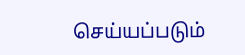செய்யப்படும்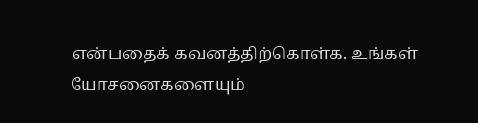என்பதைக் கவனத்திற்கொள்க. உங்கள் யோசனைகளையும்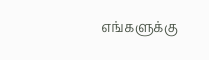எங்களுக்கு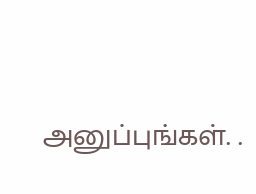அனுப்புங்கள். .